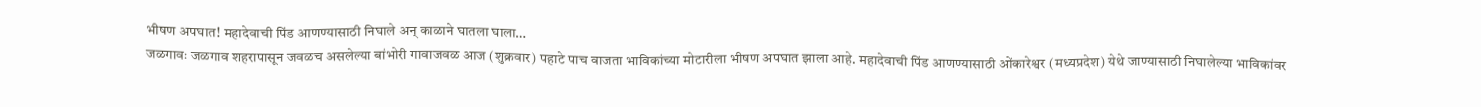भीषण अपघात! महादेवाची पिंड आणण्यासाठी निघाले अन् काळाने घातला घाला…
जळगावः जळगाव शहरापासून जवळच असलेल्या बांभोरी गावाजवळ आज (शुक्रवार) पहाटे पाच वाजता भाविकांच्या मोटारीला भीषण अपघात झाला आहे. महादेवाची पिंड आणण्यासाठी ओंकारेश्वर (मध्यप्रदेश) येथे जाण्यासाठी निघालेल्या भाविकांवर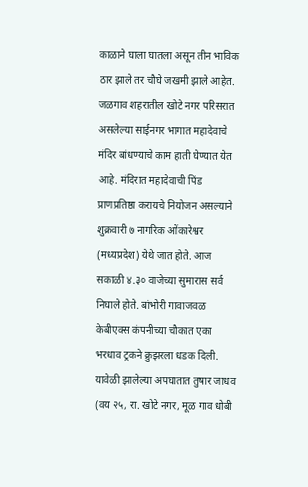काळाने घाला घातला असून तीन भाविक ठार झाले तर चौघे जखमी झाले आहेत.
जळगाव शहरातील खोटे नगर परिसरात असलेल्या साईनगर भागात महादेवाचे मंदिर बांधण्याचे काम हाती घेण्यात येत आहे. मंदिरात महादेवाची पिंड प्राणप्रतिष्ठा करायचे नियोजन असल्याने शुक्रवारी ७ नागरिक ओंकारेश्वर (मध्यप्रदेश) येथे जात होते. आज सकाळी ४.३० वाजेच्या सुमारास सर्व निघाले होते. बांभोरी गावाजवळ केबीएक्स कंपनीच्या चौकात एका भरधाव ट्रकने क्रुझरला धडक दिली. यावेळी झालेल्या अपघातात तुषार जाधव (वय २५, रा. खोटे नगर, मूळ गाव धोबी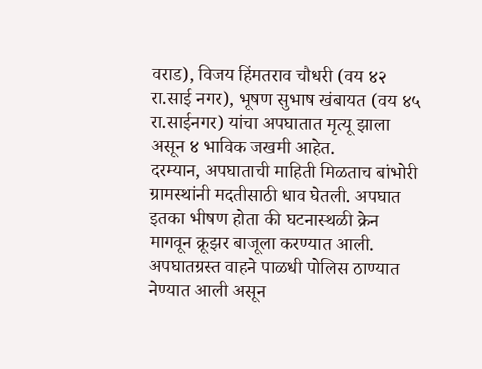वराड), विजय हिंमतराव चौधरी (वय ४२ रा.साई नगर), भूषण सुभाष खंबायत (वय ४५ रा.साईनगर) यांचा अपघातात मृत्यू झाला असून ४ भाविक जखमी आहेत.
दरम्यान, अपघाताची माहिती मिळताच बांभोरी ग्रामस्थांनी मदतीसाठी धाव घेतली. अपघात इतका भीषण होता की घटनास्थळी क्रेन मागवून क्रूझर बाजूला करण्यात आली. अपघातग्रस्त वाहने पाळधी पोलिस ठाण्यात नेण्यात आली असून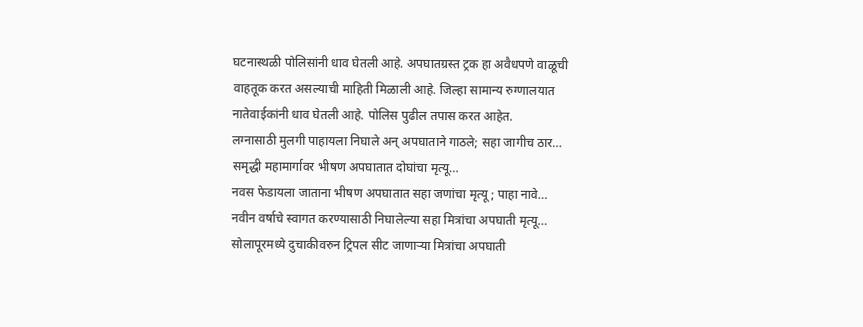घटनास्थळी पोलिसांनी धाव घेतली आहे. अपघातग्रस्त ट्रक हा अवैधपणे वाळूची वाहतूक करत असल्याची माहिती मिळाली आहे. जिल्हा सामान्य रुग्णालयात नातेवाईकांनी धाव घेतली आहे. पोलिस पुढील तपास करत आहेत.
लग्नासाठी मुलगी पाहायला निघाले अन् अपघाताने गाठले; सहा जागीच ठार…
समृद्धी महामार्गावर भीषण अपघातात दोघांचा मृत्यू…
नवस फेडायला जाताना भीषण अपघातात सहा जणांचा मृत्यू; पाहा नावे…
नवीन वर्षाचे स्वागत करण्यासाठी निघालेल्या सहा मित्रांचा अपघाती मृत्यू…
सोलापूरमध्ये दुचाकीवरुन ट्रिपल सीट जाणाऱ्या मित्रांचा अपघाती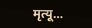मृत्यू…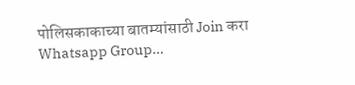पोलिसकाकाच्या बातम्यांसाठी Join करा Whatsapp Group…